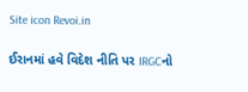Site icon Revoi.in

ઈરાનમાં હવે વિદેશ નીતિ પર IRGCનો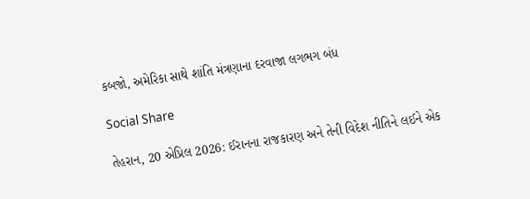કબજો, અમેરિકા સાથે શાંતિ મંત્રણાના દરવાજા લગભગ બંધ

Social Share

તેહરાન, 20 એપ્રિલ 2026: ઈરાનના રાજકારણ અને તેની વિદેશ નીતિને લઈને એક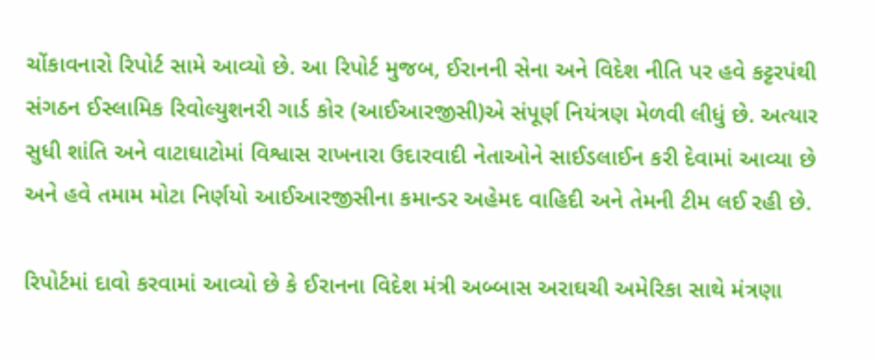ચોંકાવનારો રિપોર્ટ સામે આવ્યો છે. આ રિપોર્ટ મુજબ, ઈરાનની સેના અને વિદેશ નીતિ પર હવે કટ્ટરપંથી સંગઠન ઈસ્લામિક રિવોલ્યુશનરી ગાર્ડ કોર (આઈઆરજીસી)એ સંપૂર્ણ નિયંત્રણ મેળવી લીધું છે. અત્યાર સુધી શાંતિ અને વાટાઘાટોમાં વિશ્વાસ રાખનારા ઉદારવાદી નેતાઓને સાઈડલાઈન કરી દેવામાં આવ્યા છે અને હવે તમામ મોટા નિર્ણયો આઈઆરજીસીના કમાન્ડર અહેમદ વાહિદી અને તેમની ટીમ લઈ રહી છે.

રિપોર્ટમાં દાવો કરવામાં આવ્યો છે કે ઈરાનના વિદેશ મંત્રી અબ્બાસ અરાઘચી અમેરિકા સાથે મંત્રણા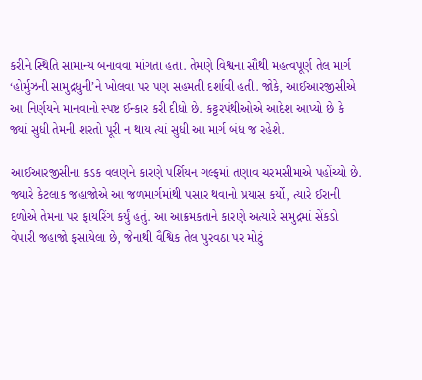કરીને સ્થિતિ સામાન્ય બનાવવા માંગતા હતા. તેમણે વિશ્વના સૌથી મહત્વપૂર્ણ તેલ માર્ગ ‘હોર્મુઝની સામુદ્રધુની’ને ખોલવા પર પણ સહમતી દર્શાવી હતી. જોકે, આઈઆરજીસીએ આ નિર્ણયને માનવાનો સ્પષ્ટ ઈન્કાર કરી દીધો છે. કટ્ટરપંથીઓએ આદેશ આપ્યો છે કે જ્યાં સુધી તેમની શરતો પૂરી ન થાય ત્યાં સુધી આ માર્ગ બંધ જ રહેશે.

આઈઆરજીસીના કડક વલણને કારણે પર્શિયન ગલ્ફમાં તણાવ ચરમસીમાએ પહોંચ્યો છે. જ્યારે કેટલાક જહાજોએ આ જળમાર્ગમાંથી પસાર થવાનો પ્રયાસ કર્યો, ત્યારે ઈરાની દળોએ તેમના પર ફાયરિંગ કર્યું હતું. આ આક્રમકતાને કારણે અત્યારે સમુદ્રમાં સેંકડો વેપારી જહાજો ફસાયેલા છે, જેનાથી વૈશ્વિક તેલ પુરવઠા પર મોટું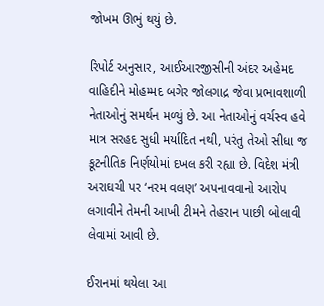જોખમ ઊભું થયું છે.

રિપોર્ટ અનુસાર, આઈઆરજીસીની અંદર અહેમદ વાહિદીને મોહમ્મદ બગેર જોલગાદ્ર જેવા પ્રભાવશાળી નેતાઓનું સમર્થન મળ્યું છે. આ નેતાઓનું વર્ચસ્વ હવે માત્ર સરહદ સુધી મર્યાદિત નથી, પરંતુ તેઓ સીધા જ કૂટનીતિક નિર્ણયોમાં દખલ કરી રહ્યા છે. વિદેશ મંત્રી અરાઘચી પર ‘નરમ વલણ’ અપનાવવાનો આરોપ લગાવીને તેમની આખી ટીમને તેહરાન પાછી બોલાવી લેવામાં આવી છે.

ઈરાનમાં થયેલા આ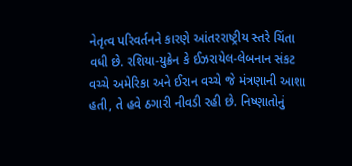નેતૃત્વ પરિવર્તનને કારણે આંતરરાષ્ટ્રીય સ્તરે ચિંતા વધી છે. રશિયા-યુક્રેન કે ઈઝરાયેલ-લેબનાન સંકટ વચ્ચે અમેરિકા અને ઈરાન વચ્ચે જે મંત્રણાની આશા હતી, તે હવે ઠગારી નીવડી રહી છે. નિષ્ણાતોનું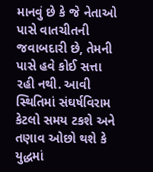માનવું છે કે જે નેતાઓ પાસે વાતચીતની જવાબદારી છે, તેમની પાસે હવે કોઈ સત્તા રહી નથી. આવી સ્થિતિમાં સંઘર્ષવિરામ કેટલો સમય ટકશે અને તણાવ ઓછો થશે કે યુદ્ધમાં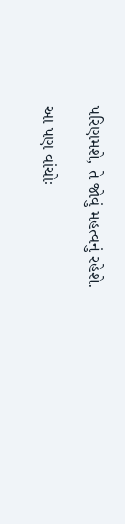પરિણમશે, તે જોવું મહત્વનું રહેશે.

આ પણ વાંચોઃ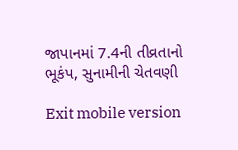જાપાનમાં 7.4ની તીવ્રતાનો ભૂકંપ, સુનામીની ચેતવણી

Exit mobile version